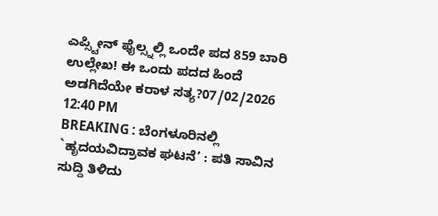ಎಪ್ಸ್ಟೀನ್ ಫೈಲ್ಸ್ನಲ್ಲಿ ಒಂದೇ ಪದ 859 ಬಾರಿ ಉಲ್ಲೇಖ! ಈ ಒಂದು ಪದದ ಹಿಂದೆ ಅಡಗಿದೆಯೇ ಕರಾಳ ಸತ್ಯ?07/02/2026 12:40 PM
BREAKING : ಬೆಂಗಳೂರಿನಲ್ಲಿ `ಹೃದಯವಿದ್ರಾವಕ ಘಟನೆ’ : ಪತಿ ಸಾವಿನ ಸುದ್ದಿ ತಿಳಿದು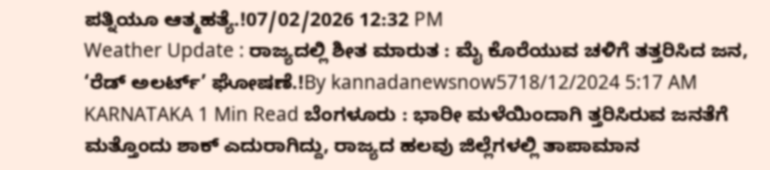ಪತ್ನಿಯೂ ಆತ್ಮಹತ್ಯೆ.!07/02/2026 12:32 PM
Weather Update : ರಾಜ್ಯದಲ್ಲಿ ಶೀತ ಮಾರುತ : ಮೈ ಕೊರೆಯುವ ಚಳಿಗೆ ತತ್ತರಿಸಿದ ಜನ, ‘ರೆಡ್ ಅಲರ್ಟ್’ ಘೋಷಣೆ.!By kannadanewsnow5718/12/2024 5:17 AM KARNATAKA 1 Min Read ಬೆಂಗಳೂರು : ಭಾರೀ ಮಳೆಯಿಂದಾಗಿ ತ್ತರಿಸಿರುವ ಜನತೆಗೆ ಮತ್ತೊಂದು ಶಾಕ್ ಎದುರಾಗಿದ್ದು, ರಾಜ್ಯದ ಹಲವು ಜಿಲ್ಲೆಗಳಲ್ಲಿ ತಾಪಾಮಾನ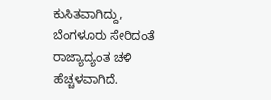ಕುಸಿತವಾಗಿದ್ದು, ಬೆಂಗಳೂರು ಸೇರಿದಂತೆ ರಾಜ್ಯಾದ್ಯಂತ ಚಳಿ ಹೆಚ್ಚಳವಾಗಿದೆ.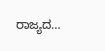ರಾಜ್ಯದ…